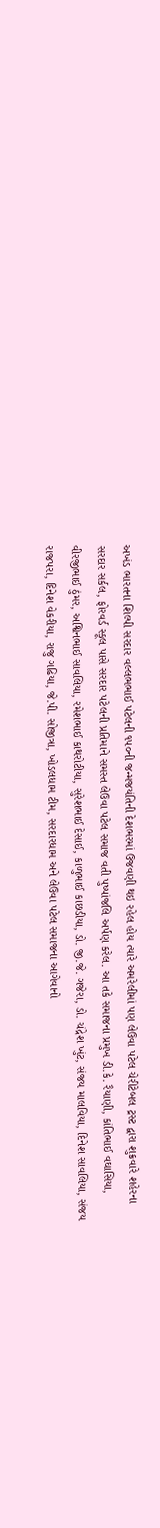અખંડ ભારતના શિલ્પી સરદાર વલ્લભભાઈ પટેલની ૧૫૦ની જન્મજયંતિની દેશભરમાં ઉજવણી થઇ રહેલ હોય ત્યારે અમરેલીમાં પણ લેઉવા પટેલ ચેરીટેબલ ટ્રસ્ટ દ્વારા શુક્રવારે શહેરના સરદાર સર્કલ, ફોરવર્ડ સ્કૂલ પાસે સરદાર પટેલની પ્રતિમાને સમસ્ત લેઉવા પટેલ સમાજ વતી પુષ્પાંજલિ અર્પણ કરેલ. આ તકે સમાજના પ્રમુખ ડી.કે. રૈયાણી, કાંતિભાઈ વઘાસિયા, વીરજીભાઈ ઠુંમર, અશ્વિનભાઈ સાવલિયા, રમેશભાઈ કાથરોટીયા, સુરેશભાઈ દેસાઈ, કાળુભાઈ કાછડીયા, ડો. જી.જે. ગજેરા, ડો. ચંદ્રેશ ખુંટ, સંજય માલવિયા, દિનેશ સાવલિયા, સંજય રાજપરા, દિનેશ વેકરીયા, રાજુ ગઢિયા, જે.પી. સોજીત્રા, ખોડલધામ ટીમ, સરદારધામ અને લેઉવા પટેલ સમાજના આગેવાનો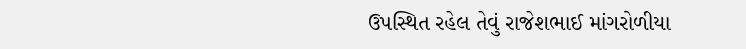ઉપસ્થિત રહેલ તેવું રાજેશભાઈ માંગરોળીયા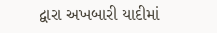દ્વારા અખબારી યાદીમાં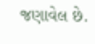જણાવેલ છે.